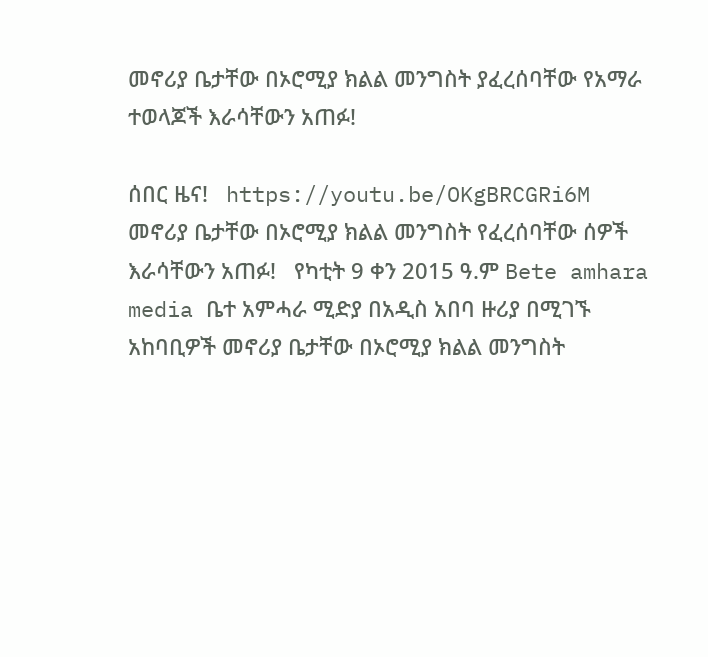መኖሪያ ቤታቸው በኦሮሚያ ክልል መንግስት ያፈረሰባቸው የአማራ ተወላጆች እራሳቸውን አጠፉ!

ሰበር ዜና!   https://youtu.be/OKgBRCGRi6M       መኖሪያ ቤታቸው በኦሮሚያ ክልል መንግስት የፈረሰባቸው ሰዎች እራሳቸውን አጠፉ!   የካቲት 9 ቀን 2015 ዓ.ም Bete amhara media ቤተ አምሓራ ሚድያ በአዲስ አበባ ዙሪያ በሚገኙ አከባቢዎች መኖሪያ ቤታቸው በኦሮሚያ ክልል መንግስት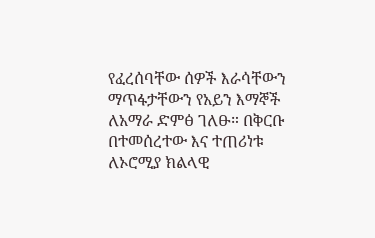የፈረሰባቸው ሰዎች እራሳቸውን ማጥፋታቸውን የአይን እማኞች ለአማራ ድምፅ ገለፁ። በቅርቡ በተመሰረተው እና ተጠሪነቱ ለኦሮሚያ ክልላዊ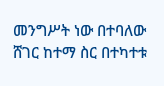መንግሥት ነው በተባለው ሸገር ከተማ ስር በተካተቱ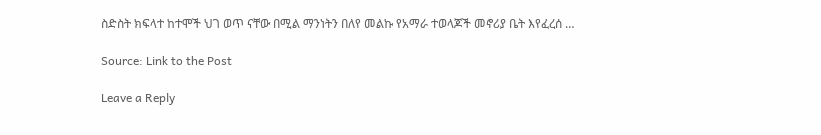ስድስት ክፍላተ ከተሞች ህገ ወጥ ናቸው በሚል ማንነትን በለየ መልኩ የአማራ ተወላጆች መኖሪያ ቤት እየፈረሰ …

Source: Link to the Post

Leave a Reply